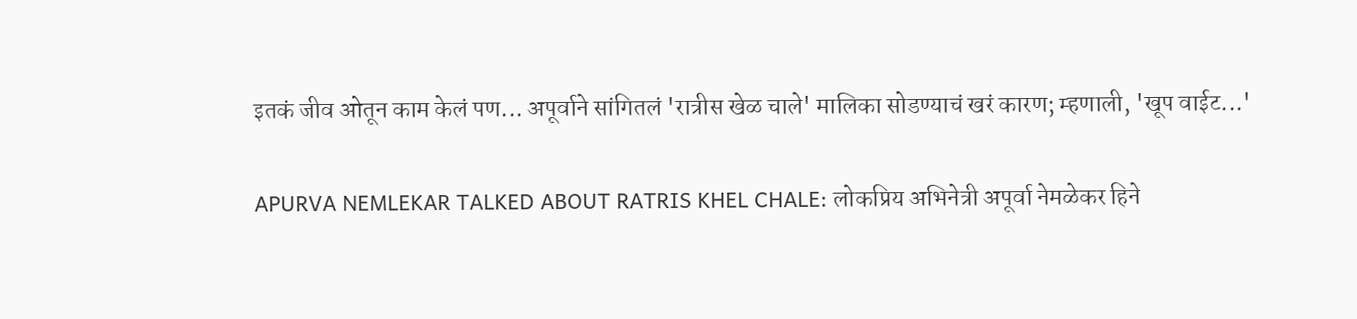इतकं जीव ओतून काम केलं पण... अपूर्वाने सांगितलं 'रात्रीस खेळ चाले' मालिका सोडण्याचं खरं कारण; म्हणाली, 'खूप वाईट...'

APURVA NEMLEKAR TALKED ABOUT RATRIS KHEL CHALE: लोकप्रिय अभिनेत्री अपूर्वा नेमळेकर हिने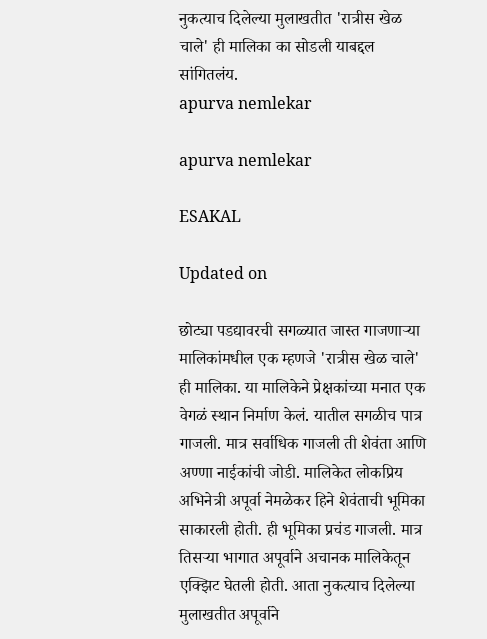नुकत्याच दिलेल्या मुलाखतीत 'रात्रीस खेळ चाले' ही मालिका का सोडली याबद्दल सांगितलंय.
apurva nemlekar

apurva nemlekar

ESAKAL

Updated on

छोट्या पडद्यावरची सगळ्यात जास्त गाजणाऱ्या मालिकांमधील एक म्हणजे 'रात्रीस खेळ चाले' ही मालिका. या मालिकेने प्रेक्षकांच्या मनात एक वेगळं स्थान निर्माण केलं. यातील सगळीच पात्र गाजली. मात्र सर्वाधिक गाजली ती शेवंता आणि अण्णा नाईकांची जोडी. मालिकेत लोकप्रिय अभिनेत्री अपूर्वा नेमळेकर हिने शेवंताची भूमिका साकारली होती. ही भूमिका प्रचंड गाजली. मात्र तिसऱ्या भागात अपूर्वाने अचानक मालिकेतून एक्झिट घेतली होती. आता नुकत्याच दिलेल्या मुलाखतीत अपूर्वाने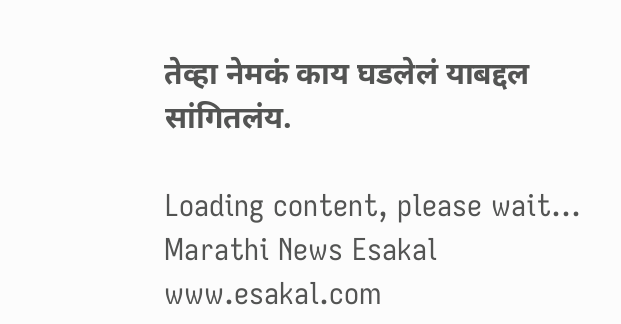तेव्हा नेमकं काय घडलेलं याबद्दल सांगितलंय.

Loading content, please wait...
Marathi News Esakal
www.esakal.com